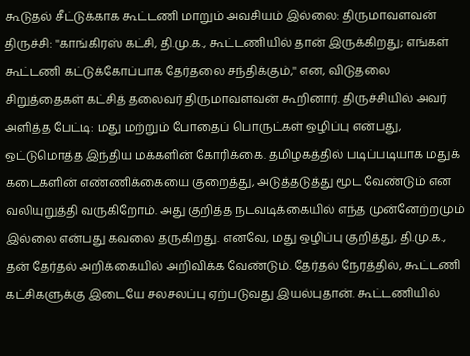கூடுதல் சீட்டுக்காக கூட்டணி மாறும் அவசியம் இல்லை: திருமாவளவன்
திருச்சி: ''காங்கிரஸ் கட்சி, தி.மு.க., கூட்டணியில் தான் இருக்கிறது; எங்கள் கூட்டணி கட்டுக்கோப்பாக தேர்தலை சந்திக்கும்,'' என, விடுதலை சிறுத்தைகள் கட்சித் தலைவர் திருமாவளவன் கூறினார். திருச்சியில் அவர் அளித்த பேட்டி: மது மற்றும் போதைப் பொருட்கள் ஒழிப்பு என்பது, ஒட்டுமொத்த இந்திய மக்களின் கோரிக்கை. தமிழகத்தில் படிப்படியாக மதுக் கடைகளின் எண்ணிக்கையை குறைத்து, அடுத்தடுத்து மூட வேண்டும் என வலியுறுத்தி வருகிறோம். அது குறித்த நடவடிக்கையில் எந்த முன்னேற்றமும் இல்லை என்பது கவலை தருகிறது. எனவே, மது ஒழிப்பு குறித்து, தி.மு.க., தன் தேர்தல் அறிக்கையில் அறிவிக்க வேண்டும். தேர்தல் நேரத்தில், கூட்டணி கட்சிகளுக்கு இடையே சலசலப்பு ஏற்படுவது இயல்புதான். கூட்டணியில்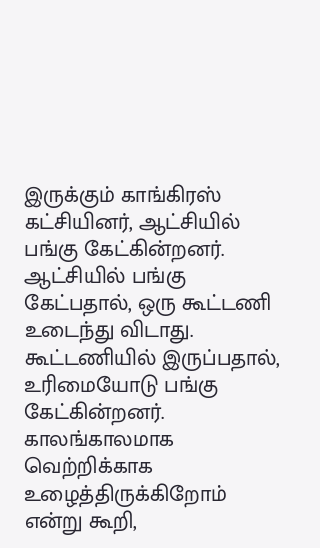இருக்கும் காங்கிரஸ் கட்சியினர், ஆட்சியில் பங்கு கேட்கின்றனர். ஆட்சியில் பங்கு கேட்பதால், ஒரு கூட்டணி உடைந்து விடாது. கூட்டணியில் இருப்பதால், உரிமையோடு பங்கு கேட்கின்றனர். காலங்காலமாக வெற்றிக்காக உழைத்திருக்கிறோம் என்று கூறி,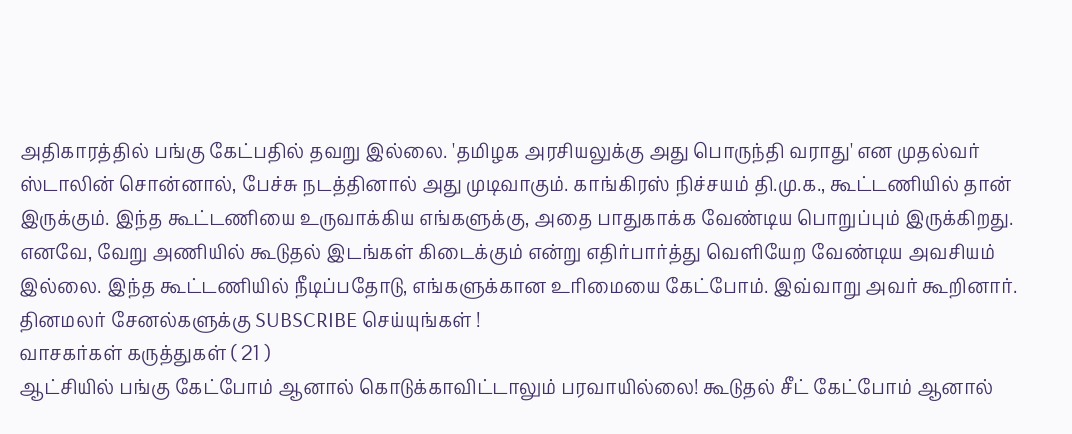அதிகாரத்தில் பங்கு கேட்பதில் தவறு இல்லை. 'தமிழக அரசியலுக்கு அது பொருந்தி வராது' என முதல்வர் ஸ்டாலின் சொன்னால், பேச்சு நடத்தினால் அது முடிவாகும். காங்கிரஸ் நிச்சயம் தி.மு.க., கூட்டணியில் தான் இருக்கும். இந்த கூட்டணியை உருவாக்கிய எங்களுக்கு, அதை பாதுகாக்க வேண்டிய பொறுப்பும் இருக்கிறது. எனவே, வேறு அணியில் கூடுதல் இடங்கள் கிடைக்கும் என்று எதிர்பார்த்து வெளியேற வேண்டிய அவசியம் இல்லை. இந்த கூட்டணியில் நீடிப்பதோடு, எங்களுக்கான உரிமையை கேட்போம். இவ்வாறு அவர் கூறினார்.
தினமலர் சேனல்களுக்கு SUBSCRIBE செய்யுங்கள் !
வாசகர்கள் கருத்துகள் ( 21 )
ஆட்சியில் பங்கு கேட்போம் ஆனால் கொடுக்காவிட்டாலும் பரவாயில்லை! கூடுதல் சீட் கேட்போம் ஆனால்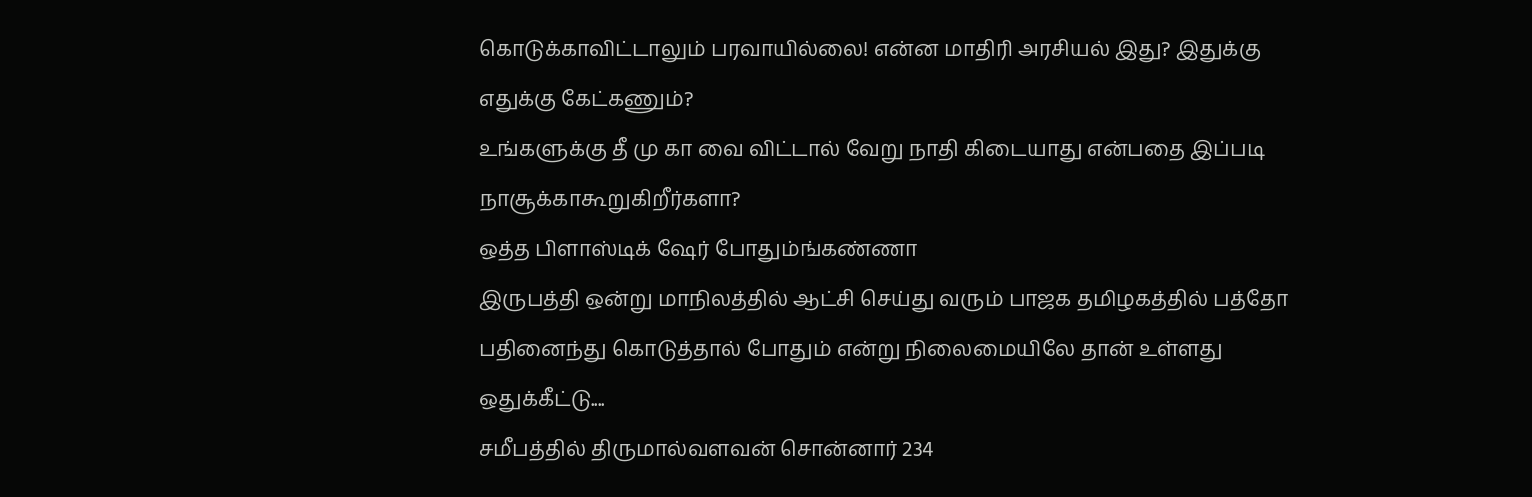கொடுக்காவிட்டாலும் பரவாயில்லை! என்ன மாதிரி அரசியல் இது? இதுக்கு எதுக்கு கேட்கணும்?
உங்களுக்கு தீ மு கா வை விட்டால் வேறு நாதி கிடையாது என்பதை இப்படி நாசூக்காகூறுகிறீர்களா?
ஒத்த பிளாஸ்டிக் ஷேர் போதும்ங்கண்ணா
இருபத்தி ஒன்று மாநிலத்தில் ஆட்சி செய்து வரும் பாஜக தமிழகத்தில் பத்தோ பதினைந்து கொடுத்தால் போதும் என்று நிலைமையிலே தான் உள்ளது
ஒதுக்கீட்டு....
சமீபத்தில் திருமால்வளவன் சொன்னார் 234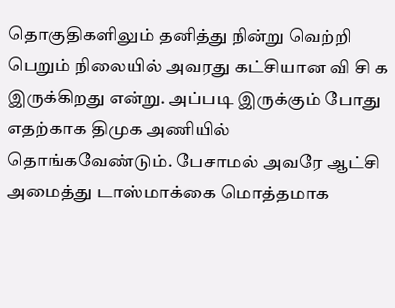தொகுதிகளிலும் தனித்து நின்று வெற்றி பெறும் நிலையில் அவரது கட்சியான வி சி க இருக்கிறது என்று. அப்படி இருக்கும் போது எதற்காக திமுக அணியில் தொங்கவேண்டும். பேசாமல் அவரே ஆட்சி அமைத்து டாஸ்மாக்கை மொத்தமாக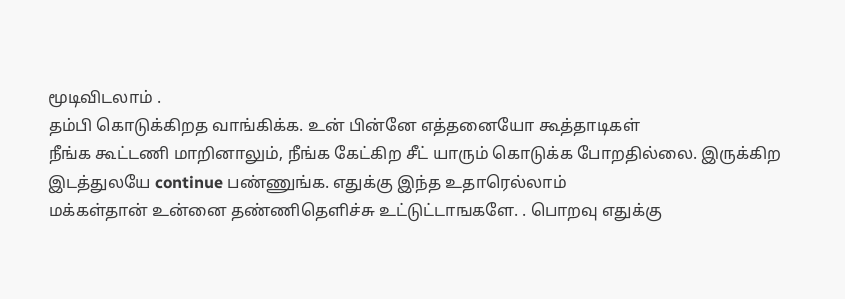மூடிவிடலாம் .
தம்பி கொடுக்கிறத வாங்கிக்க. உன் பின்னே எத்தனையோ கூத்தாடிகள்
நீங்க கூட்டணி மாறினாலும், நீங்க கேட்கிற சீட் யாரும் கொடுக்க போறதில்லை. இருக்கிற இடத்துலயே continue பண்ணுங்க. எதுக்கு இந்த உதாரெல்லாம்
மக்கள்தான் உன்னை தண்ணிதெளிச்சு உட்டுட்டாஙகளே. . பொறவு எதுக்கு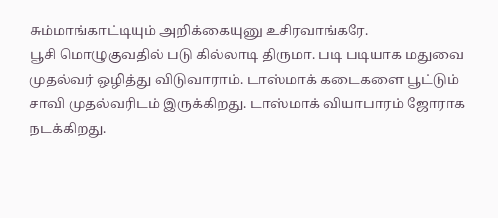சும்மாங்காட்டியும் அறிக்கையுனு உசிரவாங்கரே.
பூசி மொழுகுவதில் படு கில்லாடி திருமா. படி படியாக மதுவை முதல்வர் ஒழித்து விடுவாராம். டாஸ்மாக் கடைகளை பூட்டும் சாவி முதல்வரிடம் இருக்கிறது. டாஸ்மாக் வியாபாரம் ஜோராக நடக்கிறது.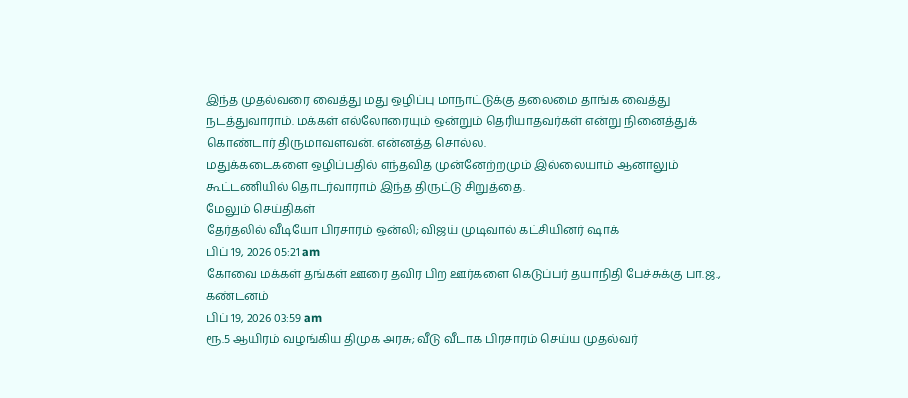இந்த முதல்வரை வைத்து மது ஒழிப்பு மாநாட்டுக்கு தலைமை தாங்க வைத்து நடத்துவாராம். மக்கள் எல்லோரையும் ஒன்றும் தெரியாதவர்கள் என்று நினைத்துக் கொண்டார் திருமாவளவன். என்னத்த சொல்ல.
மதுக்கடைகளை ஒழிப்பதில் எந்தவித முன்னேற்றமும் இல்லையாம் ஆனாலும் கூட்டணியில் தொடர்வாராம் இந்த திருட்டு சிறுத்தை.
மேலும் செய்திகள்
தேர்தலில் வீடியோ பிரசாரம் ஒன்லி; விஜய் முடிவால் கட்சியினர் ஷாக்
பிப் 19, 2026 05:21 am
கோவை மக்கள் தங்கள் ஊரை தவிர பிற ஊர்களை கெடுப்பர் தயாநிதி பேச்சுக்கு பா.ஜ., கண்டனம்
பிப் 19, 2026 03:59 am
ரூ.5 ஆயிரம் வழங்கிய திமுக அரசு; வீடு வீடாக பிரசாரம் செய்ய முதல்வர்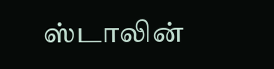ஸ்டாலின்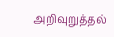அறிவுறுத்தல்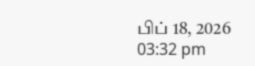பிப் 18, 2026 03:32 pm